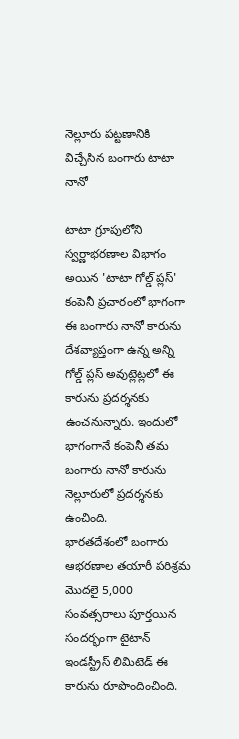నెల్లూరు పట్టణానికి విచ్చేసిన బంగారు టాటా నానో

టాటా గ్రూపులోని స్వర్ణాభరణాల విభాగం అయిన 'టాటా గోల్డ్ ప్లస్' కంపెనీ ప్రచారంలో భాగంగా ఈ బంగారు నానో కారును దేశవ్యాప్తంగా ఉన్న అన్ని గోల్డ్ ప్లస్ అవుట్లెట్లలో ఈ కారును ప్రదర్శనకు ఉంచనున్నారు. ఇందులో భాగంగానే కంపెనీ తమ బంగారు నానో కారును నెల్లూరులో ప్రదర్శనకు ఉంచింది.
భారతదేశంలో బంగారు ఆభరణాల తయారీ పరిశ్రమ మొదలై 5,000 సంవత్సరాలు పూర్తయిన సందర్భంగా టైటాన్ ఇండస్ట్రీస్ లిమిటెడ్ ఈ కారును రూపొందించింది.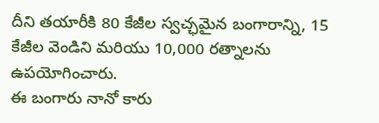దీని తయారీకి 80 కేజీల స్వచ్ఛమైన బంగారాన్ని, 15 కేజీల వెండిని మరియు 10,000 రత్నాలను ఉపయోగించారు.
ఈ బంగారు నానో కారు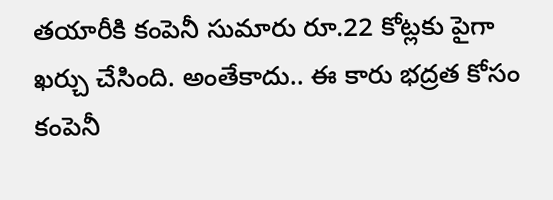తయారీకి కంపెనీ సుమారు రూ.22 కోట్లకు పైగా ఖర్చు చేసింది. అంతేకాదు.. ఈ కారు భద్రత కోసం కంపెనీ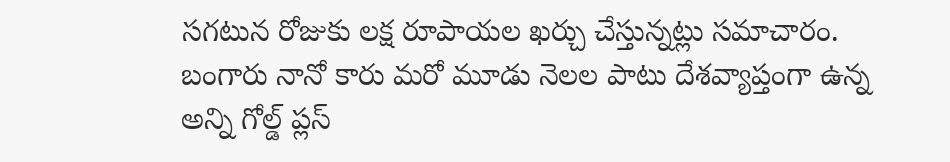సగటున రోజుకు లక్ష రూపాయల ఖర్చు చేస్తున్నట్లు సమాచారం. బంగారు నానో కారు మరో మూడు నెలల పాటు దేశవ్యాప్తంగా ఉన్న అన్ని గోల్డ్ ప్లస్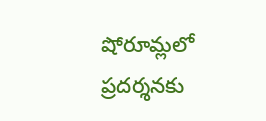షోరూమ్లలో ప్రదర్శనకు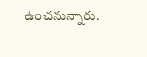ఉంచనున్నారు.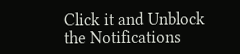Click it and Unblock the Notifications